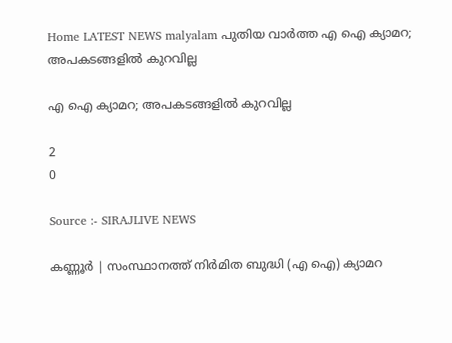Home LATEST NEWS malyalam പുതിയ വാർത്ത എ ഐ ക്യാമറ; അപകടങ്ങളില്‍ കുറവില്ല

എ ഐ ക്യാമറ; അപകടങ്ങളില്‍ കുറവില്ല

2
0

Source :- SIRAJLIVE NEWS

കണ്ണൂര്‍ | സംസ്ഥാനത്ത് നിര്‍മിത ബുദ്ധി (എ ഐ) ക്യാമറ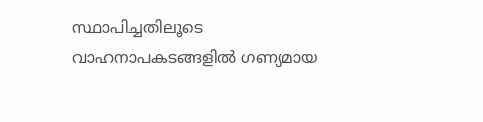സ്ഥാപിച്ചതിലൂടെ വാഹനാപകടങ്ങളില്‍ ഗണ്യമായ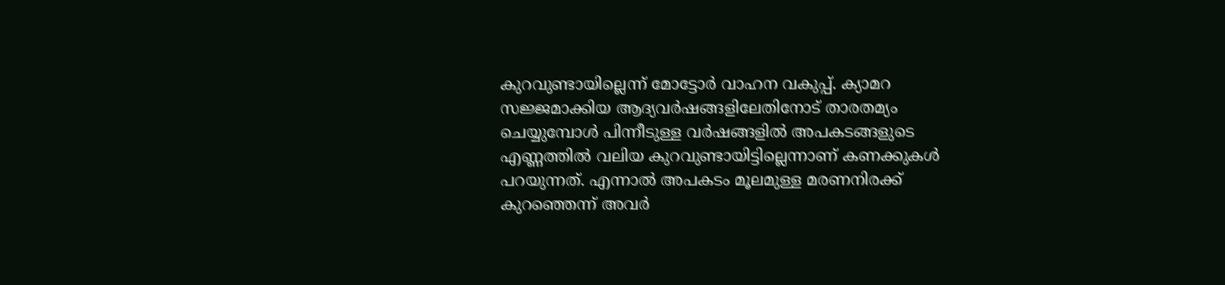കുറവുണ്ടായില്ലെന്ന് മോട്ടോര്‍ വാഹന വകുപ്പ്. ക്യാമറ സജ്ജമാക്കിയ ആദ്യവര്‍ഷങ്ങളിലേതിനോട് താരതമ്യം ചെയ്യുമ്പോള്‍ പിന്നീടുള്ള വര്‍ഷങ്ങളില്‍ അപകടങ്ങളുടെ എണ്ണത്തില്‍ വലിയ കുറവുണ്ടായിട്ടില്ലെന്നാണ് കണക്കുകള്‍ പറയുന്നത്. എന്നാല്‍ അപകടം മൂലമുള്ള മരണനിരക്ക് കുറഞ്ഞെന്ന് അവര്‍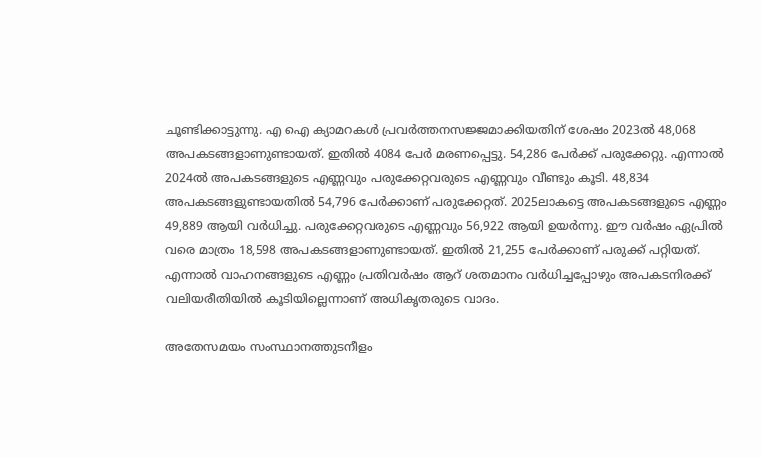ചൂണ്ടിക്കാട്ടുന്നു. എ ഐ ക്യാമറകള്‍ പ്രവര്‍ത്തനസജ്ജമാക്കിയതിന് ശേഷം 2023ല്‍ 48,068 അപകടങ്ങളാണുണ്ടായത്. ഇതില്‍ 4084 പേര്‍ മരണപ്പെട്ടു. 54,286 പേര്‍ക്ക് പരുക്കേറ്റു. എന്നാല്‍ 2024ല്‍ അപകടങ്ങളുടെ എണ്ണവും പരുക്കേറ്റവരുടെ എണ്ണവും വീണ്ടും കൂടി. 48,834 അപകടങ്ങളുണ്ടായതില്‍ 54,796 പേര്‍ക്കാണ് പരുക്കേറ്റത്. 2025ലാകട്ടെ അപകടങ്ങളുടെ എണ്ണം 49,889 ആയി വര്‍ധിച്ചു. പരുക്കേറ്റവരുടെ എണ്ണവും 56,922 ആയി ഉയര്‍ന്നു. ഈ വര്‍ഷം ഏപ്രില്‍ വരെ മാത്രം 18,598 അപകടങ്ങളാണുണ്ടായത്. ഇതില്‍ 21,255 പേര്‍ക്കാണ് പരുക്ക് പറ്റിയത്. എന്നാല്‍ വാഹനങ്ങളുടെ എണ്ണം പ്രതിവര്‍ഷം ആറ് ശതമാനം വര്‍ധിച്ചപ്പോഴും അപകടനിരക്ക് വലിയരീതിയില്‍ കൂടിയില്ലെന്നാണ് അധികൃതരുടെ വാദം.

അതേസമയം സംസ്ഥാനത്തുടനീളം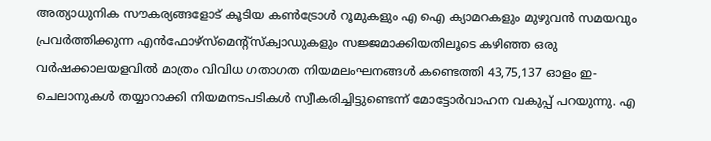അത്യാധുനിക സൗകര്യങ്ങളോട് കൂടിയ കണ്‍ട്രോള്‍ റൂമുകളും എ ഐ ക്യാമറകളും മുഴുവന്‍ സമയവും പ്രവര്‍ത്തിക്കുന്ന എന്‍ഫോഴ്സ്മെന്റ്‌സ്‌ക്വാഡുകളും സജ്ജമാക്കിയതിലൂടെ കഴിഞ്ഞ ഒരു വര്‍ഷക്കാലയളവില്‍ മാത്രം വിവിധ ഗതാഗത നിയമലംഘനങ്ങള്‍ കണ്ടെത്തി 43,75,137 ഓളം ഇ-ചെലാനുകള്‍ തയ്യാറാക്കി നിയമനടപടികള്‍ സ്വീകരിച്ചിട്ടുണ്ടെന്ന് മോട്ടോര്‍വാഹന വകുപ്പ് പറയുന്നു. എ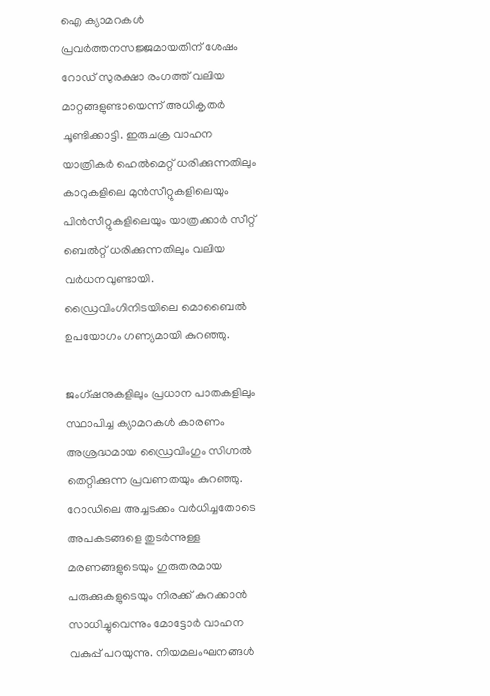ഐ ക്യാമറകള്‍ പ്രവര്‍ത്തനസജ്ജമായതിന് ശേഷം റോഡ് സുരക്ഷാ രംഗത്ത് വലിയ മാറ്റങ്ങളുണ്ടായെന്ന് അധികൃതര്‍ ചൂണ്ടിക്കാട്ടി. ഇരുചക്ര വാഹന യാത്രികര്‍ ഹെല്‍മെറ്റ് ധരിക്കുന്നതിലും കാറുകളിലെ മുന്‍സീറ്റുകളിലെയും പിന്‍സീറ്റുകളിലെയും യാത്രക്കാര്‍ സീറ്റ് ബെല്‍റ്റ് ധരിക്കുന്നതിലും വലിയ വര്‍ധനവുണ്ടായി. ഡ്രൈവിംഗിനിടയിലെ മൊബൈല്‍ ഉപയോഗം ഗണ്യമായി കുറഞ്ഞു.

ജംഗ്ഷനുകളിലും പ്രധാന പാതകളിലും സ്ഥാപിച്ച ക്യാമറകള്‍ കാരണം അശ്രദ്ധമായ ഡ്രൈവിംഗും സിഗ്നല്‍ തെറ്റിക്കുന്ന പ്രവണതയും കുറഞ്ഞു. റോഡിലെ അച്ചടക്കം വര്‍ധിച്ചതോടെ അപകടങ്ങളെ തുടര്‍ന്നുള്ള മരണങ്ങളുടെയും ഗുരുതരമായ പരുക്കുകളുടെയും നിരക്ക് കുറക്കാന്‍ സാധിച്ചുവെന്നും മോട്ടോര്‍ വാഹന വകുപ്പ് പറയുന്നു. നിയമലംഘനങ്ങള്‍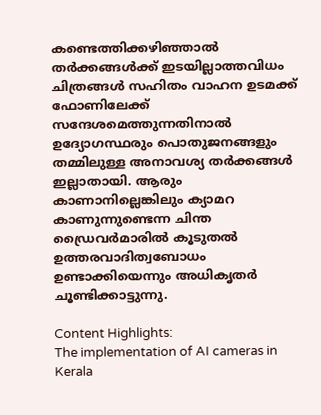കണ്ടെത്തിക്കഴിഞ്ഞാല്‍ തര്‍ക്കങ്ങള്‍ക്ക് ഇടയില്ലാത്തവിധം ചിത്രങ്ങള്‍ സഹിതം വാഹന ഉടമക്ക് ഫോണിലേക്ക് സന്ദേശമെത്തുന്നതിനാല്‍ ഉദ്യോഗസ്ഥരും പൊതുജനങ്ങളും തമ്മിലുള്ള അനാവശ്യ തര്‍ക്കങ്ങള്‍ ഇല്ലാതായി. ആരും കാണാനില്ലെങ്കിലും ക്യാമറ കാണുന്നുണ്ടെന്ന ചിന്ത ഡ്രൈവര്‍മാരില്‍ കൂടുതല്‍ ഉത്തരവാദിത്വബോധം ഉണ്ടാക്കിയെന്നും അധികൃതര്‍ ചൂണ്ടിക്കാട്ടുന്നു.

Content Highlights:
The implementation of AI cameras in Kerala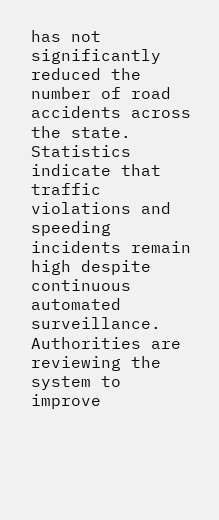has not significantly reduced the number of road accidents across the state. Statistics indicate that traffic violations and speeding incidents remain high despite continuous automated surveillance. Authorities are reviewing the system to improve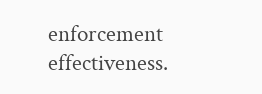enforcement effectiveness.